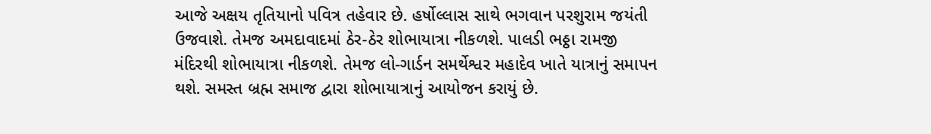આજે અક્ષય તૃતિયાનો પવિત્ર તહેવાર છે. હર્ષોલ્લાસ સાથે ભગવાન પરશુરામ જયંતી ઉજવાશે. તેમજ અમદાવાદમાં ઠેર-ઠેર શોભાયાત્રા નીકળશે. પાલડી ભઠ્ઠા રામજી મંદિરથી શોભાયાત્રા નીકળશે. તેમજ લો-ગાર્ડન સમર્થેશ્વર મહાદેવ ખાતે યાત્રાનું સમાપન થશે. સમસ્ત બ્રહ્મ સમાજ દ્વારા શોભાયાત્રાનું આયોજન કરાયું છે.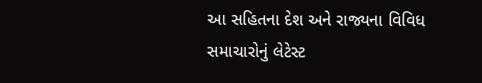આ સહિતના દેશ અને રાજ્યના વિવિધ સમાચારોનું લેટેસ્ટ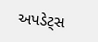અપડેટ્સ